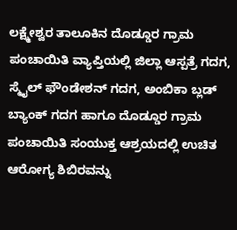ಲಕ್ಷ್ಮೇಶ್ವರ ತಾಲೂಕಿನ ದೊಡ್ಡೂರ ಗ್ರಾಮ ಪಂಚಾಯಿತಿ ವ್ಯಾಪ್ತಿಯಲ್ಲಿ ಜಿಲ್ಲಾ ಆಸ್ಪತ್ರೆ ಗದಗ, ಸ್ಮೈಲ್ ಫೌಂಡೇಶನ್ ಗದಗ, ಅಂಬಿಕಾ ಬ್ಲಡ್ ಬ್ಯಾಂಕ್ ಗದಗ ಹಾಗೂ ದೊಡ್ಡೂರ ಗ್ರಾಮ ಪಂಚಾಯಿತಿ ಸಂಯುಕ್ತ ಆಶ್ರಯದಲ್ಲಿ ಉಚಿತ ಆರೋಗ್ಯ ಶಿಬಿರವನ್ನು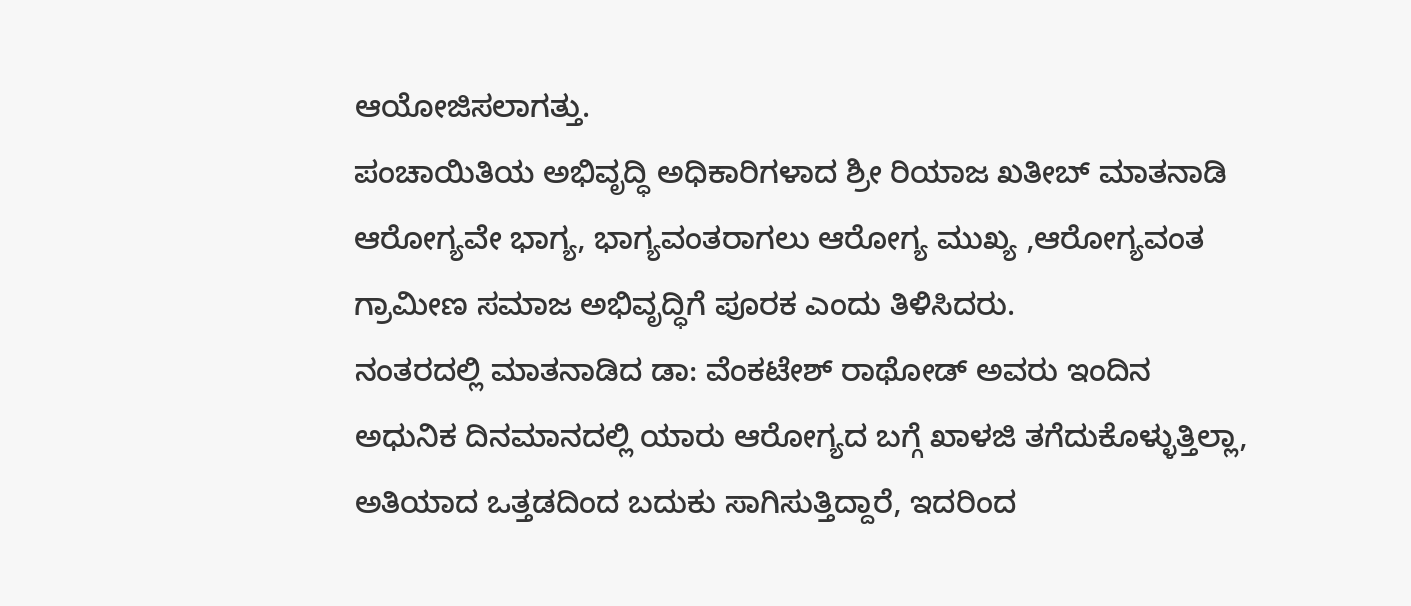ಆಯೋಜಿಸಲಾಗತ್ತು.
ಪಂಚಾಯಿತಿಯ ಅಭಿವೃದ್ಧಿ ಅಧಿಕಾರಿಗಳಾದ ಶ್ರೀ ರಿಯಾಜ ಖತೀಬ್ ಮಾತನಾಡಿ ಆರೋಗ್ಯವೇ ಭಾಗ್ಯ, ಭಾಗ್ಯವಂತರಾಗಲು ಆರೋಗ್ಯ ಮುಖ್ಯ ,ಆರೋಗ್ಯವಂತ ಗ್ರಾಮೀಣ ಸಮಾಜ ಅಭಿವೃದ್ಧಿಗೆ ಪೂರಕ ಎಂದು ತಿಳಿಸಿದರು.
ನಂತರದಲ್ಲಿ ಮಾತನಾಡಿದ ಡಾ: ವೆಂಕಟೇಶ್ ರಾಥೋಡ್ ಅವರು ಇಂದಿನ ಅಧುನಿಕ ದಿನಮಾನದಲ್ಲಿ ಯಾರು ಆರೋಗ್ಯದ ಬಗ್ಗೆ ಖಾಳಜಿ ತಗೆದುಕೊಳ್ಳುತ್ತಿಲ್ಲಾ, ಅತಿಯಾದ ಒತ್ತಡದಿಂದ ಬದುಕು ಸಾಗಿಸುತ್ತಿದ್ದಾರೆ, ಇದರಿಂದ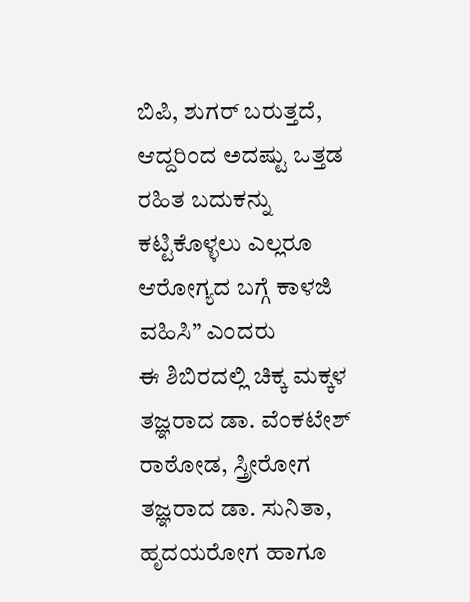ಬಿಪಿ, ಶುಗರ್ ಬರುತ್ತದೆ, ಆದ್ದರಿಂದ ಅದಷ್ಟು ಒತ್ತಡ ರಹಿತ ಬದುಕನ್ನು ಕಟ್ಟಿಕೊಳ್ಳಲು ಎಲ್ಲರೂ ಆರೋಗ್ಯದ ಬಗ್ಗೆ ಕಾಳಜಿ ವಹಿಸಿ” ಎಂದರು
ಈ ಶಿಬಿರದಲ್ಲಿ ಚಿಕ್ಕ ಮಕ್ಕಳ ತಜ್ಞರಾದ ಡಾ. ವೆಂಕಟೇಶ್ ರಾಠೋಡ, ಸ್ತ್ರೀರೋಗ ತಜ್ಞರಾದ ಡಾ. ಸುನಿತಾ, ಹೃದಯರೋಗ ಹಾಗೂ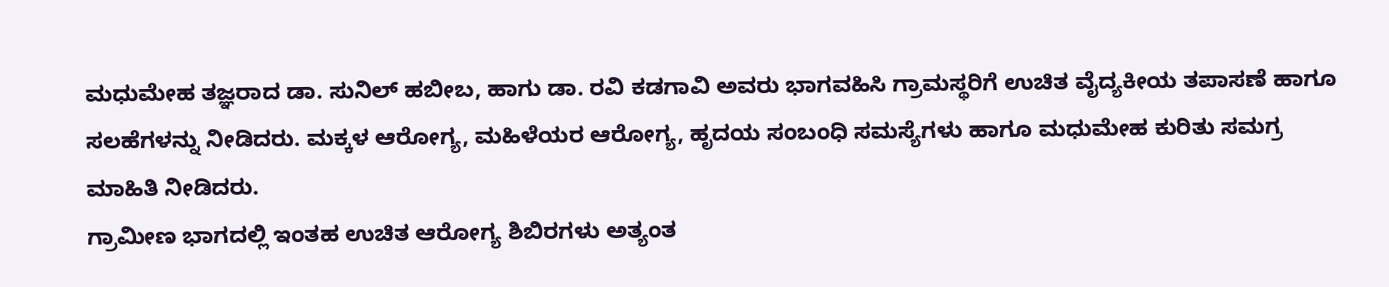ಮಧುಮೇಹ ತಜ್ಞರಾದ ಡಾ. ಸುನಿಲ್ ಹಬೀಬ, ಹಾಗು ಡಾ. ರವಿ ಕಡಗಾವಿ ಅವರು ಭಾಗವಹಿಸಿ ಗ್ರಾಮಸ್ಥರಿಗೆ ಉಚಿತ ವೈದ್ಯಕೀಯ ತಪಾಸಣೆ ಹಾಗೂ ಸಲಹೆಗಳನ್ನು ನೀಡಿದರು. ಮಕ್ಕಳ ಆರೋಗ್ಯ, ಮಹಿಳೆಯರ ಆರೋಗ್ಯ, ಹೃದಯ ಸಂಬಂಧಿ ಸಮಸ್ಯೆಗಳು ಹಾಗೂ ಮಧುಮೇಹ ಕುರಿತು ಸಮಗ್ರ ಮಾಹಿತಿ ನೀಡಿದರು.
ಗ್ರಾಮೀಣ ಭಾಗದಲ್ಲಿ ಇಂತಹ ಉಚಿತ ಆರೋಗ್ಯ ಶಿಬಿರಗಳು ಅತ್ಯಂತ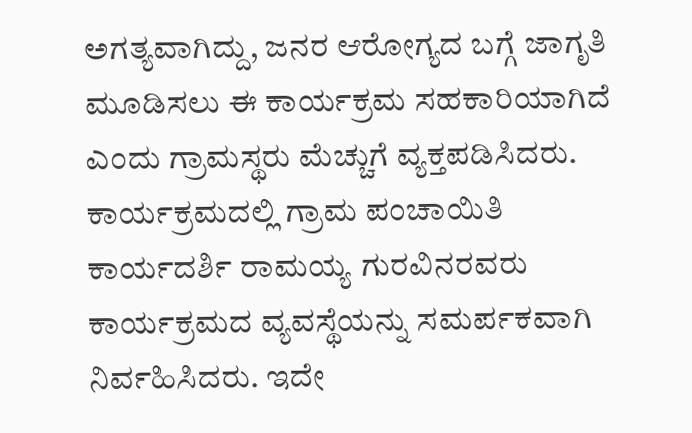ಅಗತ್ಯವಾಗಿದ್ದು, ಜನರ ಆರೋಗ್ಯದ ಬಗ್ಗೆ ಜಾಗೃತಿ ಮೂಡಿಸಲು ಈ ಕಾರ್ಯಕ್ರಮ ಸಹಕಾರಿಯಾಗಿದೆ ಎಂದು ಗ್ರಾಮಸ್ಥರು ಮೆಚ್ಚುಗೆ ವ್ಯಕ್ತಪಡಿಸಿದರು.
ಕಾರ್ಯಕ್ರಮದಲ್ಲಿ ಗ್ರಾಮ ಪಂಚಾಯಿತಿ ಕಾರ್ಯದರ್ಶಿ ರಾಮಯ್ಯ ಗುರವಿನರವರು ಕಾರ್ಯಕ್ರಮದ ವ್ಯವಸ್ಥೆಯನ್ನು ಸಮರ್ಪಕವಾಗಿ ನಿರ್ವಹಿಸಿದರು. ಇದೇ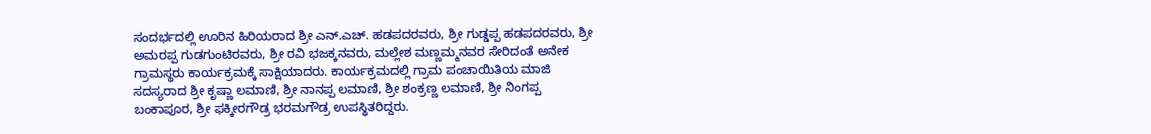ಸಂದರ್ಭದಲ್ಲಿ ಊರಿನ ಹಿರಿಯರಾದ ಶ್ರೀ ಎನ್.ಎಚ್. ಹಡಪದರವರು, ಶ್ರೀ ಗುಡ್ಡಪ್ಪ ಹಡಪದರವರು, ಶ್ರೀ ಅಮರಪ್ಪ ಗುಡಗುಂಟಿರವರು, ಶ್ರೀ ರವಿ ಭಜಕ್ಕನವರು, ಮಲ್ಲೇಶ ಮಣ್ಣಮ್ಮನವರ ಸೇರಿದಂತೆ ಅನೇಕ ಗ್ರಾಮಸ್ಥರು ಕಾರ್ಯಕ್ರಮಕ್ಕೆ ಸಾಕ್ಷಿಯಾದರು. ಕಾರ್ಯಕ್ರಮದಲ್ಲಿ ಗ್ರಾಮ ಪಂಚಾಯಿತಿಯ ಮಾಜಿ ಸದಸ್ಯರಾದ ಶ್ರೀ ಕೃಷ್ಣಾ ಲಮಾಣಿ, ಶ್ರೀ ನಾನಪ್ಪ ಲಮಾಣಿ, ಶ್ರೀ ಶಂಕ್ರಣ್ಣ ಲಮಾಣಿ, ಶ್ರೀ ನಿಂಗಪ್ಪ ಬಂಕಾಪೂರ, ಶ್ರೀ ಫಕ್ಕೀರಗೌಡ್ರ ಭರಮಗೌಡ್ರ ಉಪಸ್ಥಿತರಿದ್ದರು.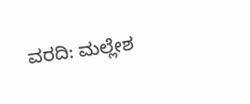ವರದಿ: ಮಲ್ಲೇಶ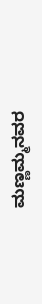ಮಣ್ಣಮ್ಮನವರ